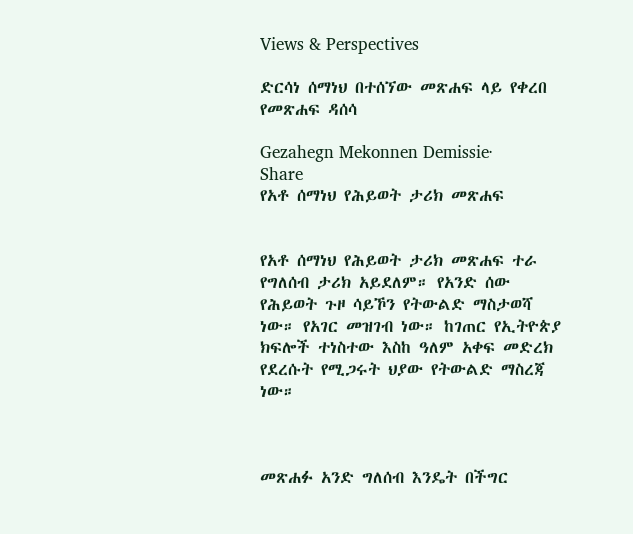Views & Perspectives

ድርሳነ ሰማነህ በተሰኘው መጽሐፍ ላይ የቀረበ የመጽሐፍ ዳሰሳ

Gezahegn Mekonnen Demissie·
Share
የአቶ ሰማነህ የሕይወት ታሪክ መጽሐፍ


የአቶ ሰማነህ የሕይወት ታሪክ መጽሐፍ ተራ የግለሰብ ታሪክ አይደለም። የአንድ ሰው የሕይወት ጉዞ ሳይኾን የትውልድ ማስታወሻ ነው። የአገር መዝገብ ነው። ከገጠር የኢትዮጵያ ክፍሎች ተነስተው እስከ ዓለም አቀፍ መድረክ የደረሱት የሚጋሩት ህያው የትውልድ ማስረጃ ነው።



መጽሐፉ አንድ ግለሰብ እንዴት በችግር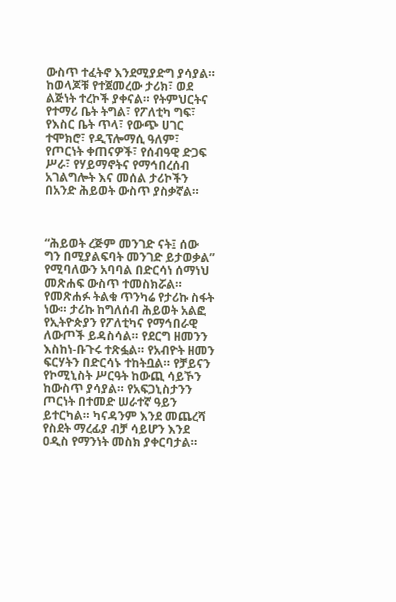ውስጥ ተፈትኖ እንደሚያድግ ያሳያል። ከወላጆቹ የተጀመረው ታሪክ፣ ወደ ልጅነት ተረኮች ያቀናል። የትምህርትና የተማሪ ቤት ትግል፣ የፖለቲካ ግፍ፣ የእስር ቤት ጥላ፣ የውጭ ሀገር ተሞክሮ፣ የዲፕሎማሲ ዓለም፣ የጦርነት ቀጠናዎች፣ የሰብዓዊ ድጋፍ ሥራ፣ የሃይማኖትና የማኅበረሰብ አገልግሎት እና መሰል ታሪኮችን በአንድ ሕይወት ውስጥ ያስቃኛል።



“ሕይወት ረጅም መንገድ ናት፤ ሰው ግን በሚያልፍባት መንገድ ይታወቃል” የሚባለውን አባባል በድርሳነ ሰማነህ መጽሐፍ ውስጥ ተመስክሯል። የመጽሐፉ ትልቁ ጥንካሬ የታሪኩ ስፋት ነው። ታሪኩ ከግለሰብ ሕይወት አልፎ የኢትዮጵያን የፖለቲካና የማኅበራዊ ለውጦች ይዳስሳል። የደርግ ዘመንን እስከነ-ቡጉሩ ተጽፏል። የአብዮት ዘመን ፍርሃትን በድርሳኑ ተከትቧል። የቻይናን የኮሚኒስት ሥርዓት ከውጪ ሳይኾን ከውስጥ ያሳያል። የአፍጋኒስታንን ጦርነት በተመድ ሠራተኛ ዓይን ይተርካል። ካናዳንም እንደ መጨረሻ የስደት ማረፊያ ብቻ ሳይሆን እንደ ዐዲስ የማንነት መስክ ያቀርባታል።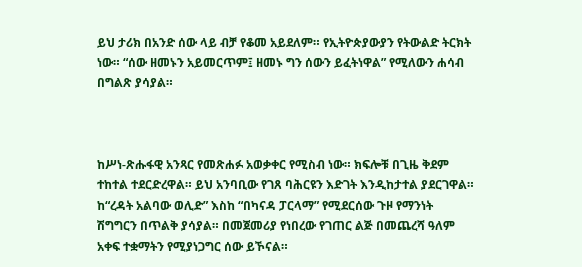ይህ ታሪክ በአንድ ሰው ላይ ብቻ የቆመ አይደለም። የኢትዮጵያውያን የትውልድ ትርክት ነው። “ሰው ዘመኑን አይመርጥም፤ ዘመኑ ግን ሰውን ይፈትነዋል” የሚለውን ሐሳብ በግልጽ ያሳያል።



ከሥነ-ጽሑፋዊ አንጻር የመጽሐፉ አወቃቀር የሚስብ ነው። ክፍሎቹ በጊዜ ቅደም ተከተል ተደርድረዋል። ይህ አንባቢው የገጸ ባሕርዩን እድገት እንዲከታተል ያደርገዋል። ከ“ረዳት አልባው ወሊድ” እስከ “በካናዳ ፓርላማ” የሚደርሰው ጉዞ የማንነት ሽግግርን በጥልቅ ያሳያል። በመጀመሪያ የነበረው የገጠር ልጅ በመጨረሻ ዓለም አቀፍ ተቋማትን የሚያነጋግር ሰው ይኾናል።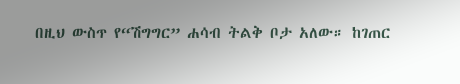በዚህ ውስጥ የ“ሽግግር” ሐሳብ ትልቅ ቦታ አለው። ከገጠር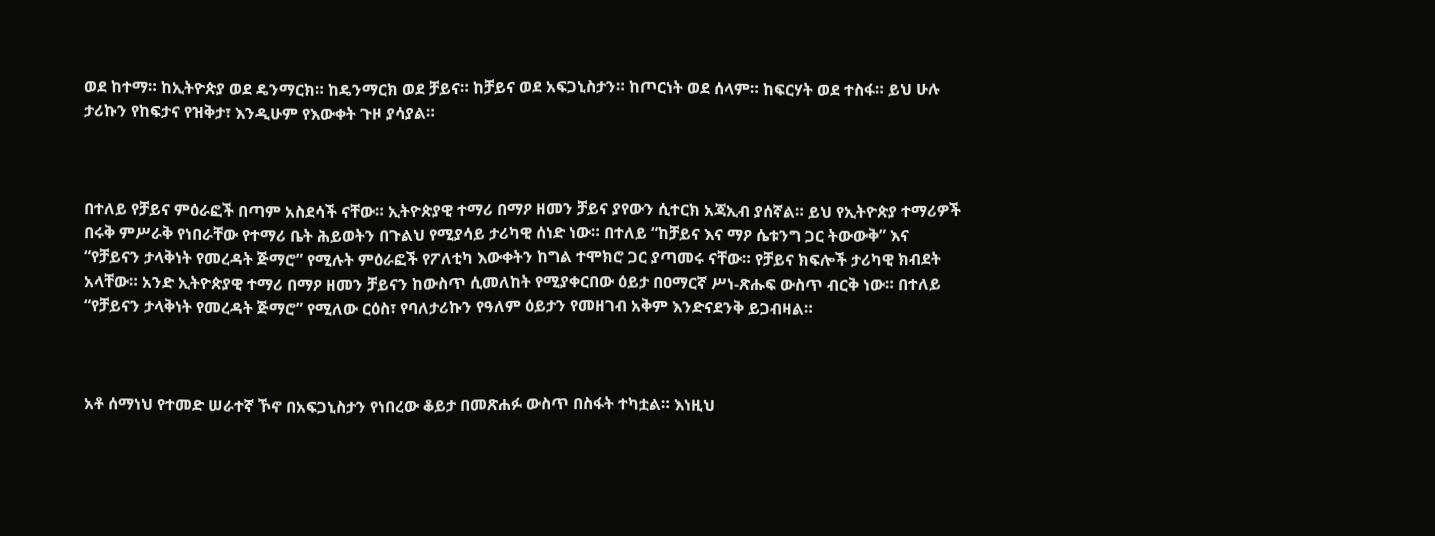ወደ ከተማ። ከኢትዮጵያ ወደ ዴንማርክ። ከዴንማርክ ወደ ቻይና። ከቻይና ወደ አፍጋኒስታን። ከጦርነት ወደ ሰላም። ከፍርሃት ወደ ተስፋ። ይህ ሁሉ ታሪኩን የከፍታና የዝቅታ፣ እንዲሁም የእውቀት ጉዞ ያሳያል።



በተለይ የቻይና ምዕራፎች በጣም አስደሳች ናቸው። ኢትዮጵያዊ ተማሪ በማዖ ዘመን ቻይና ያየውን ሲተርክ አጃኢብ ያሰኛል። ይህ የኢትዮጵያ ተማሪዎች በሩቅ ምሥራቅ የነበራቸው የተማሪ ቤት ሕይወትን በጉልህ የሚያሳይ ታሪካዊ ሰነድ ነው። በተለይ “ከቻይና እና ማዖ ሴቱንግ ጋር ትውውቅ” እና “የቻይናን ታላቅነት የመረዳት ጅማሮ” የሚሉት ምዕራፎች የፖለቲካ እውቀትን ከግል ተሞክሮ ጋር ያጣመሩ ናቸው። የቻይና ክፍሎች ታሪካዊ ክብደት አላቸው። አንድ ኢትዮጵያዊ ተማሪ በማዖ ዘመን ቻይናን ከውስጥ ሲመለከት የሚያቀርበው ዕይታ በዐማርኛ ሥነ-ጽሑፍ ውስጥ ብርቅ ነው። በተለይ “የቻይናን ታላቅነት የመረዳት ጅማሮ” የሚለው ርዕስ፣ የባለታሪኩን የዓለም ዕይታን የመዘገብ አቅም እንድናደንቅ ይጋብዛል።



አቶ ሰማነህ የተመድ ሠራተኛ ኾኖ በአፍጋኒስታን የነበረው ቆይታ በመጽሐፉ ውስጥ በስፋት ተካቷል። እነዚህ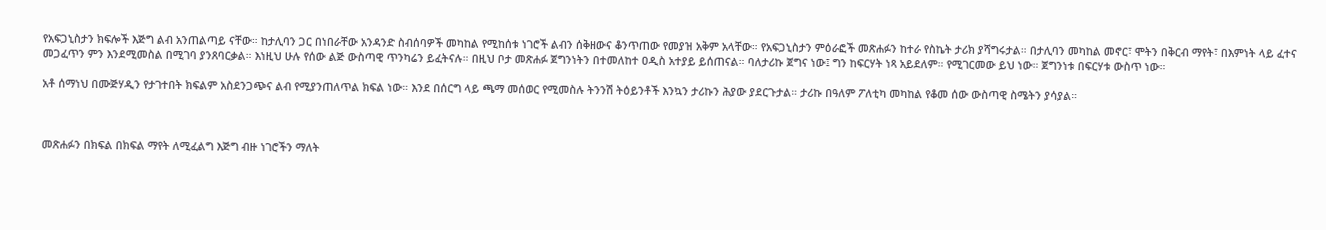የአፍጋኒስታን ክፍሎች እጅግ ልብ አንጠልጣይ ናቸው። ከታሊባን ጋር በነበራቸው አንዳንድ ስብሰባዎች መካከል የሚከሰቱ ነገሮች ልብን ሰቅዘውና ቆንጥጠው የመያዝ አቅም አላቸው። የአፍጋኒስታን ምዕራፎች መጽሐፉን ከተራ የስኬት ታሪክ ያሻግሩታል። በታሊባን መካከል መኖር፣ ሞትን በቅርብ ማየት፣ በእምነት ላይ ፈተና መጋፈጥን ምን እንደሚመስል በሚገባ ያንጸባርቃል። እነዚህ ሁሉ የሰው ልጅ ውስጣዊ ጥንካሬን ይፈትናሉ። በዚህ ቦታ መጽሐፉ ጀግንነትን በተመለከተ ዐዲስ አተያይ ይሰጠናል። ባለታሪኩ ጀግና ነው፤ ግን ከፍርሃት ነጻ አይደለም። የሚገርመው ይህ ነው። ጀግንነቱ በፍርሃቱ ውስጥ ነው።

አቶ ሰማነህ በሙጅሃዲን የታገተበት ክፍልም አስደንጋጭና ልብ የሚያንጠለጥል ክፍል ነው። እንደ በሰርግ ላይ ጫማ መሰወር የሚመስሉ ትንንሽ ትዕይንቶች እንኳን ታሪኩን ሕያው ያደርጉታል። ታሪኩ በዓለም ፖለቲካ መካከል የቆመ ሰው ውስጣዊ ስሜትን ያሳያል።



መጽሐፉን በክፍል በክፍል ማየት ለሚፈልግ እጅግ ብዙ ነገሮችን ማለት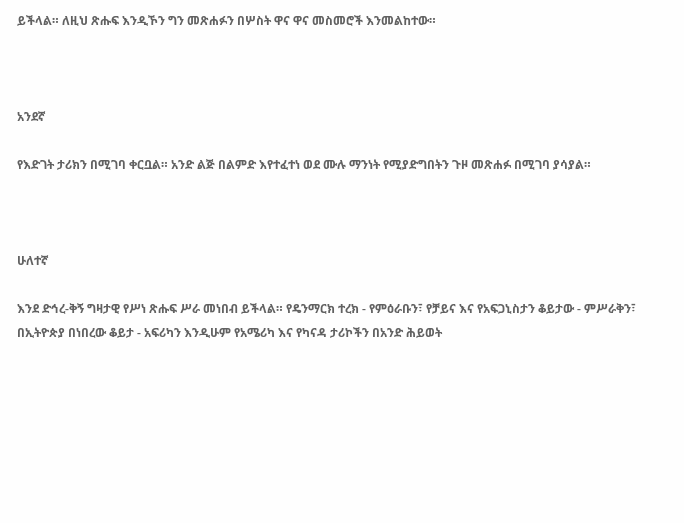ይችላል። ለዚህ ጽሑፍ እንዲኾን ግን መጽሐፉን በሦስት ዋና ዋና መስመሮች እንመልከተው።



አንደኛ

የእድገት ታሪክን በሚገባ ቀርቧል። አንድ ልጅ በልምድ እየተፈተነ ወደ ሙሉ ማንነት የሚያድግበትን ጉዞ መጽሐፉ በሚገባ ያሳያል።



ሁለተኛ

እንደ ድኅረ-ቅኝ ግዛታዊ የሥነ ጽሑፍ ሥራ መነበብ ይችላል። የዴንማርክ ተረክ - የምዕራቡን፣ የቻይና እና የአፍጋኒስታን ቆይታው - ምሥራቅን፣ በኢትዮጵያ በነበረው ቆይታ - አፍሪካን እንዲሁም የአሜሪካ እና የካናዳ ታሪኮችን በአንድ ሕይወት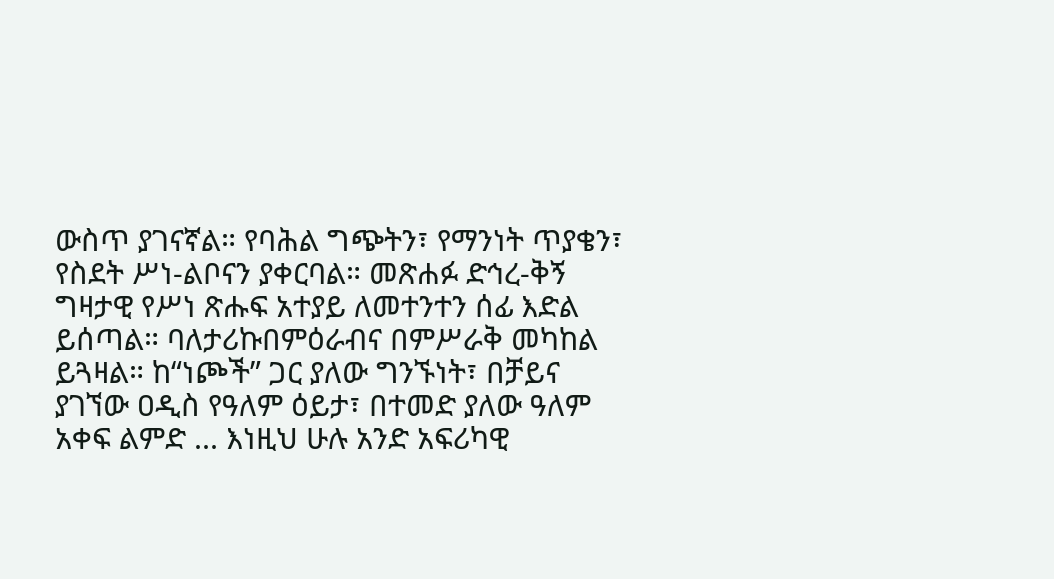ውስጥ ያገናኛል። የባሕል ግጭትን፣ የማንነት ጥያቄን፣ የስደት ሥነ-ልቦናን ያቀርባል። መጽሐፉ ድኅረ-ቅኝ ግዛታዊ የሥነ ጽሑፍ አተያይ ለመተንተን ሰፊ እድል ይሰጣል። ባለታሪኩበምዕራብና በምሥራቅ መካከል ይጓዛል። ከ“ነጮች” ጋር ያለው ግንኙነት፣ በቻይና ያገኘው ዐዲስ የዓለም ዕይታ፣ በተመድ ያለው ዓለም አቀፍ ልምድ ... እነዚህ ሁሉ አንድ አፍሪካዊ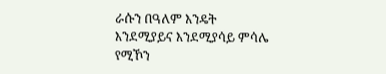ራሱን በዓለም እንዴት እንደሚያይና እንደሚያሳይ ምሳሌ የሚኾን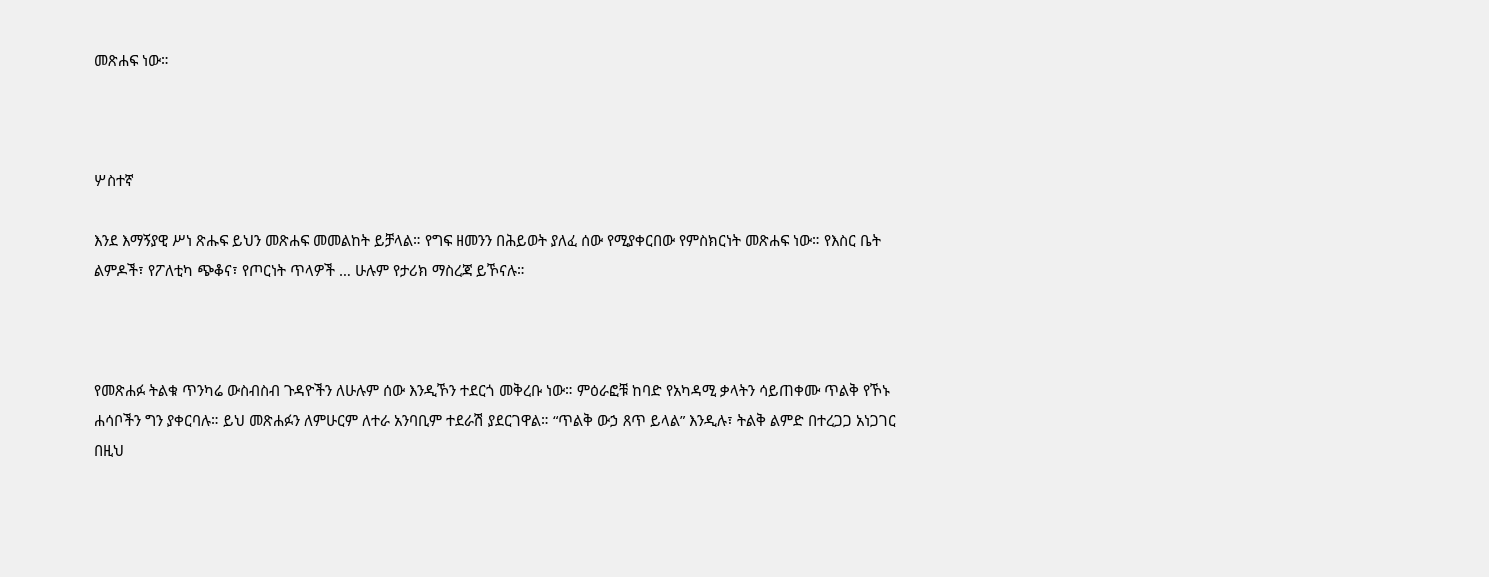መጽሐፍ ነው።



ሦስተኛ

እንደ እማኝያዊ ሥነ ጽሑፍ ይህን መጽሐፍ መመልከት ይቻላል። የግፍ ዘመንን በሕይወት ያለፈ ሰው የሚያቀርበው የምስክርነት መጽሐፍ ነው። የእስር ቤት ልምዶች፣ የፖለቲካ ጭቆና፣ የጦርነት ጥላዎች … ሁሉም የታሪክ ማስረጃ ይኾናሉ።



የመጽሐፉ ትልቁ ጥንካሬ ውስብስብ ጉዳዮችን ለሁሉም ሰው እንዲኾን ተደርጎ መቅረቡ ነው። ምዕራፎቹ ከባድ የአካዳሚ ቃላትን ሳይጠቀሙ ጥልቅ የኾኑ ሐሳቦችን ግን ያቀርባሉ። ይህ መጽሐፉን ለምሁርም ለተራ አንባቢም ተደራሽ ያደርገዋል። “ጥልቅ ውኃ ጸጥ ይላል” እንዲሉ፣ ትልቅ ልምድ በተረጋጋ አነጋገር በዚህ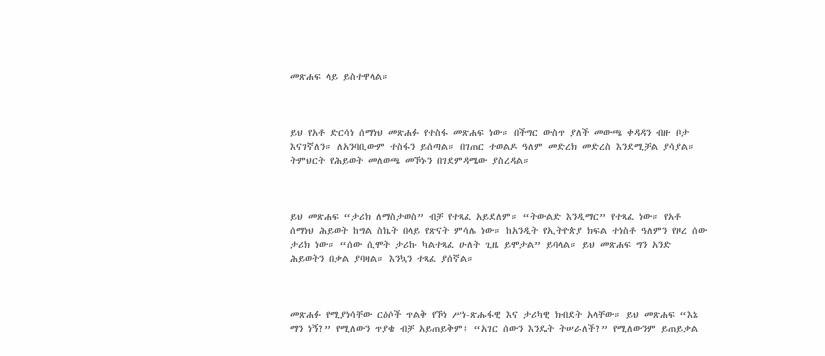መጽሐፍ ላይ ይስተዋላል።



ይህ የአቶ ድርሳነ ሰማነህ መጽሐፉ የተስፋ መጽሐፍ ነው። በችግር ውስጥ ያለች መውጫ ቀዳዳን ብዙ ቦታ እናገኛለን። ለአንባቢውም ተስፋን ይሰጣል። በገጠር ተወልዶ ዓለም መድረክ መድረስ እንደሚቻል ያሳያል። ትምህርት የሕይወት መለወጫ መኾኑን በገደምዳሜው ያስረዳል።



ይህ መጽሐፍ “ታሪክ ለማስታወስ” ብቻ የተጻፈ አይደለም። “ትውልድ እንዲማር” የተጻፈ ነው። የአቶ ሰማነህ ሕይወት ከግል ስኬት በላይ የጽናት ምሳሌ ነው። ከአንዲት የኢትዮጵያ ክፍል ተነስቶ ዓለምን የዞረ ሰው ታሪክ ነው። “ሰው ሲሞት ታሪኩ ካልተጻፈ ሁለት ጊዜ ይሞታል” ይባላል። ይህ መጽሐፍ ግን አንድ ሕይወትን በቃል ያባዛል። እንኳን ተጻፈ ያሰኛል።



መጽሐፉ የሚያነሳቸው ርዕሶች ጥልቅ የኾነ ሥነ-ጽሑፋዊ እና ታሪካዊ ክብደት አላቸው። ይህ መጽሐፍ “እኔ ማን ነኝ?” የሚለውን ጥያቄ ብቻ አይጠይቅም፤ “አገር ሰውን እንዴት ትሠራለች?” የሚለውንም ይጠይቃል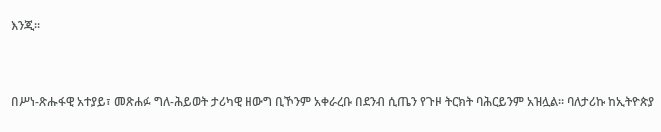እንጂ።



በሥነ-ጽሑፋዊ አተያይ፣ መጽሐፉ ግለ-ሕይወት ታሪካዊ ዘውግ ቢኾንም አቀራረቡ በደንብ ሲጤን የጉዞ ትርክት ባሕርይንም አዝሏል። ባለታሪኩ ከኢትዮጵያ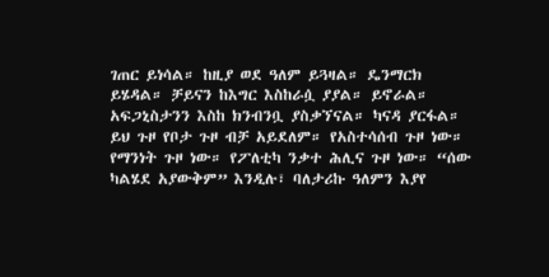ገጠር ይነሳል። ከዚያ ወደ ዓለም ይጓዛል። ዴንማርክ ይሄዳል። ቻይናን ከእግር እስከራሷ ያያል። ይኖራል። አፍጋኒስታንን እስከ ክንብንቧ ያስቃኘናል። ካናዳ ያርፋል። ይህ ጉዞ የቦታ ጉዞ ብቻ አይደለም። የአስተሳሰብ ጉዞ ነው። የማንነት ጉዞ ነው። የፖለቲካ ንቃተ ሕሊና ጉዞ ነው። “ሰው ካልሄደ አያውቅም” እንዲሉ፣ ባለታሪኩ ዓለምን እያየ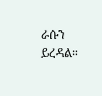ራሱን ይረዳል።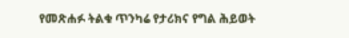የመጽሐፉ ትልቁ ጥንካሬ የታሪክና የግል ሕይወት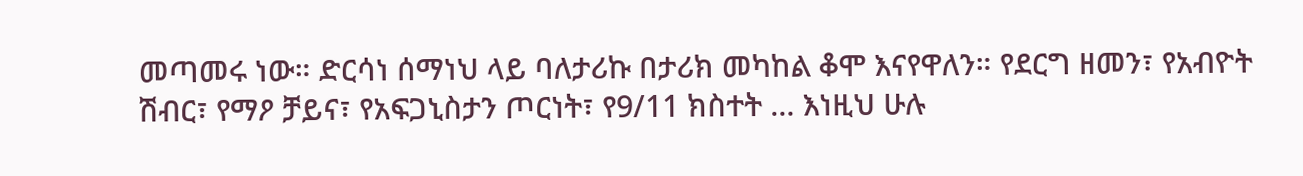መጣመሩ ነው። ድርሳነ ሰማነህ ላይ ባለታሪኩ በታሪክ መካከል ቆሞ እናየዋለን። የደርግ ዘመን፣ የአብዮት ሽብር፣ የማዖ ቻይና፣ የአፍጋኒስታን ጦርነት፣ የ9/11 ክስተት … እነዚህ ሁሉ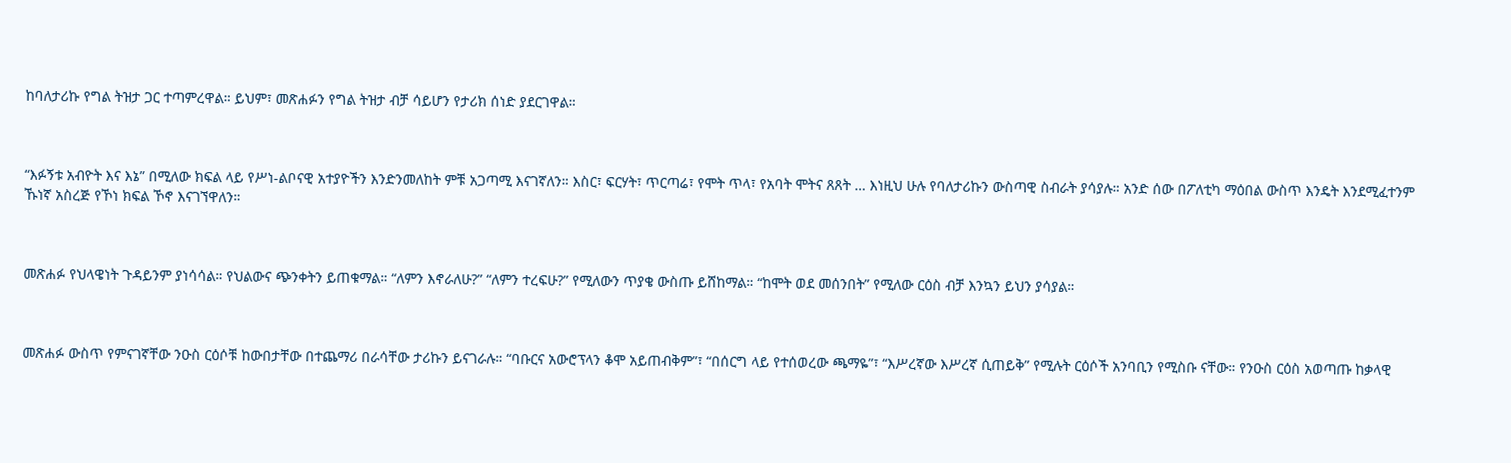ከባለታሪኩ የግል ትዝታ ጋር ተጣምረዋል። ይህም፣ መጽሐፉን የግል ትዝታ ብቻ ሳይሆን የታሪክ ሰነድ ያደርገዋል።



“እፉኝቱ አብዮት እና እኔ” በሚለው ክፍል ላይ የሥነ-ልቦናዊ አተያዮችን እንድንመለከት ምቹ አጋጣሚ እናገኛለን። እስር፣ ፍርሃት፣ ጥርጣሬ፣ የሞት ጥላ፣ የአባት ሞትና ጸጸት … እነዚህ ሁሉ የባለታሪኩን ውስጣዊ ስብራት ያሳያሉ። አንድ ሰው በፖለቲካ ማዕበል ውስጥ እንዴት እንደሚፈተንም ኹነኛ አስረጅ የኾነ ክፍል ኾኖ እናገኘዋለን።



መጽሐፉ የህላዌነት ጉዳይንም ያነሳሳል። የህልውና ጭንቀትን ይጠቁማል። “ለምን እኖራለሁ?” “ለምን ተረፍሁ?” የሚለውን ጥያቄ ውስጡ ይሸከማል። “ከሞት ወደ መሰንበት” የሚለው ርዕስ ብቻ እንኳን ይህን ያሳያል።



መጽሐፉ ውስጥ የምናገኛቸው ንዑስ ርዕሶቹ ከውበታቸው በተጨማሪ በራሳቸው ታሪኩን ይናገራሉ። “ባቡርና አውሮፕላን ቆሞ አይጠብቅም”፣ “በሰርግ ላይ የተሰወረው ጫማዬ”፣ “እሥረኛው እሥረኛ ሲጠይቅ” የሚሉት ርዕሶች አንባቢን የሚስቡ ናቸው። የንዑስ ርዕስ አወጣጡ ከቃላዊ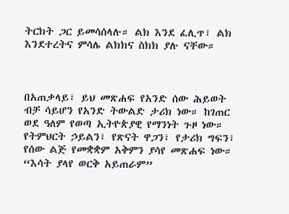ትርክት ጋር ይመሳሰላሉ። ልክ እንደ ፈሊጥ፣ ልክ እንደተረትና ምሳሌ ልክክና ስክክ ያሉ ናቸው።



በአጠቃላይ፣ ይህ መጽሐፍ የአንድ ሰው ሕይወት ብቻ ሳይሆን የአንድ ትውልድ ታሪክ ነው። ከገጠር ወደ ዓለም የወጣ ኢትዮጵያዊ የማንነት ጉዞ ነው። የትምህርት ኃይልን፣ የጽናት ዋጋን፣ የታሪክ ግፍን፣ የሰው ልጅ የመቋቋም አቅምን ያሳየ መጽሐፍ ነው። “እሳት ያላየ ወርቅ አይጠራም”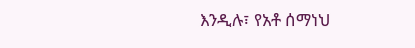እንዲሉ፣ የአቶ ሰማነህ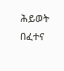ሕይወት በፈተና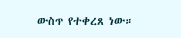ውስጥ የተቀረጸ ነው።